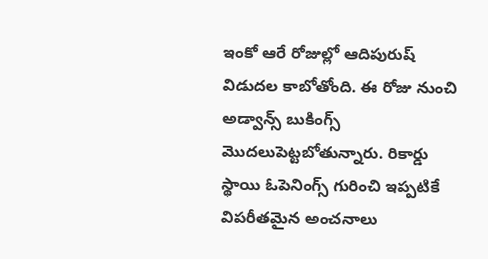ఇంకో ఆరే రోజుల్లో ఆదిపురుష్ విడుదల కాబోతోంది. ఈ రోజు నుంచి అడ్వాన్స్ బుకింగ్స్ మొదలుపెట్టబోతున్నారు. రికార్డు స్థాయి ఓపెనింగ్స్ గురించి ఇప్పటికే విపరీతమైన అంచనాలు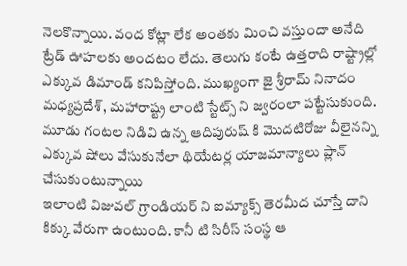నెలకొన్నాయి. వంద కోట్లా లేక అంతకు మించి వస్తుందా అనేది ట్రేడ్ ఊహలకు అందటం లేదు. తెలుగు కంటే ఉత్తరాది రాష్ట్రాల్లో ఎక్కువ డిమాండ్ కనిపిస్తోంది. ముఖ్యంగా జై శ్రీరామ్ నినాదం మధ్యప్రదేశ్, మహారాష్ట్ర లాంటి స్టేట్స్ ని జ్వరంలా పట్టేసుకుంది. మూడు గంటల నిడివి ఉన్న ఆదిపురుష్ కి మొదటిరోజు వీలైనన్ని ఎక్కువ షోలు వేసుకునేలా థియేటర్ల యాజమాన్యాలు ప్లాన్ చేసుకుంటున్నాయి
ఇలాంటి విజువల్ గ్రాండియర్ ని ఐమ్యాక్స్ తెరమీద చూస్తే దాని కిక్కు వేరుగా ఉంటుంది. కానీ టి సిరీస్ సంస్థ ఆ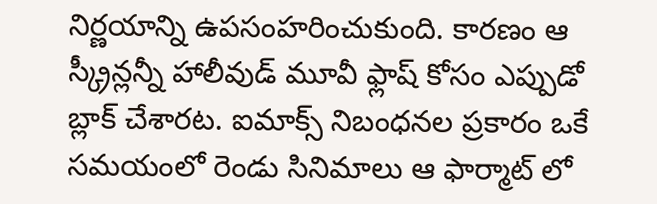నిర్ణయాన్ని ఉపసంహరించుకుంది. కారణం ఆ స్క్రీన్లన్నీ హాలీవుడ్ మూవీ ఫ్లాష్ కోసం ఎప్పుడో బ్లాక్ చేశారట. ఐమాక్స్ నిబంధనల ప్రకారం ఒకే సమయంలో రెండు సినిమాలు ఆ ఫార్మాట్ లో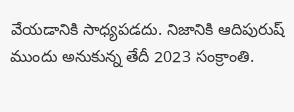వేయడానికి సాధ్యపడదు. నిజానికి ఆదిపురుష్ ముందు అనుకున్న తేదీ 2023 సంక్రాంతి.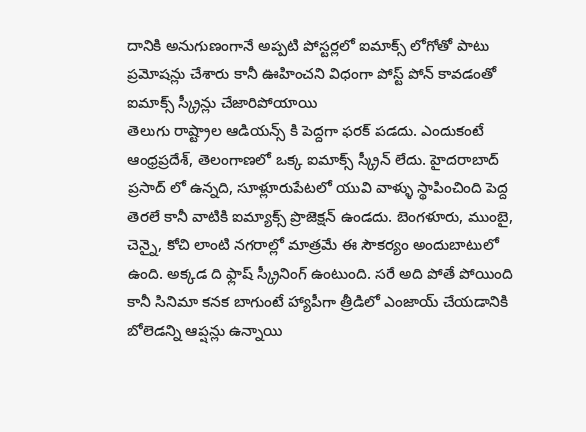దానికి అనుగుణంగానే అప్పటి పోస్టర్లలో ఐమాక్స్ లోగోతో పాటు ప్రమోషన్లు చేశారు కానీ ఊహించని విధంగా పోస్ట్ పోన్ కావడంతో ఐమాక్స్ స్క్రీన్లు చేజారిపోయాయి
తెలుగు రాష్ట్రాల ఆడియన్స్ కి పెద్దగా ఫరక్ పడదు. ఎందుకంటే ఆంధ్రప్రదేశ్, తెలంగాణలో ఒక్క ఐమాక్స్ స్క్రీన్ లేదు. హైదరాబాద్ ప్రసాద్ లో ఉన్నది, సూళ్లూరుపేటలో యువి వాళ్ళు స్థాపించింది పెద్ద తెరలే కానీ వాటికి ఐమ్యాక్స్ ప్రొజెక్షన్ ఉండదు. బెంగళూరు, ముంబై, చెన్నై, కోచి లాంటి నగరాల్లో మాత్రమే ఈ సౌకర్యం అందుబాటులో ఉంది. అక్కడ ది ఫ్లాష్ స్క్రీనింగ్ ఉంటుంది. సరే అది పోతే పోయింది కానీ సినిమా కనక బాగుంటే హ్యాపీగా త్రీడిలో ఎంజాయ్ చేయడానికి బోలెడన్ని ఆప్షన్లు ఉన్నాయి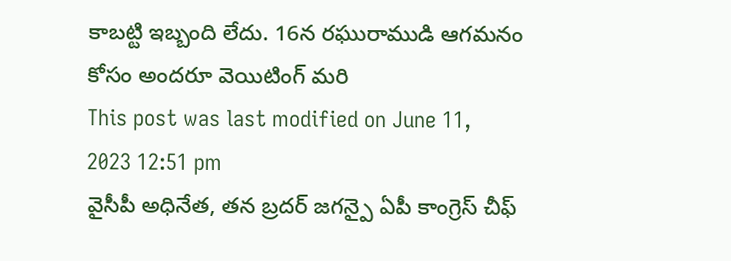కాబట్టి ఇబ్బంది లేదు. 16న రఘురాముడి ఆగమనం కోసం అందరూ వెయిటింగ్ మరి
This post was last modified on June 11, 2023 12:51 pm
వైసీపీ అధినేత, తన బ్రదర్ జగన్పై ఏపీ కాంగ్రెస్ చీఫ్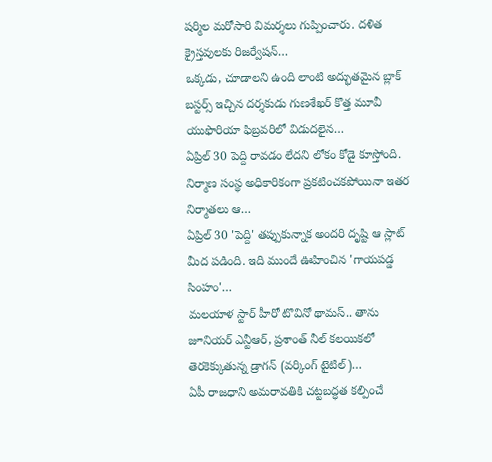షర్మిల మరోసారి విమర్శలు గుప్పించారు. దళిత క్రైస్తవులకు రిజర్వేషన్…
ఒక్కడు, చూడాలని ఉంది లాంటి అద్భుతమైన బ్లాక్ బస్టర్స్ ఇచ్చిన దర్శకుడు గుణశేఖర్ కొత్త మూవీ యుఫొరియా ఫిబ్రవరిలో విడుదలైన…
ఏప్రిల్ 30 పెద్ది రావడం లేదని లోకం కోడై కూస్తోంది. నిర్మాణ సంస్థ అధికారికంగా ప్రకటించకపోయినా ఇతర నిర్మాతలు ఆ…
ఏప్రిల్ 30 'పెద్ది' తప్పుకున్నాక అందరి దృష్టి ఆ స్లాట్ మీద పడింది. ఇది ముందే ఊహించిన 'గాయపడ్డ సింహం'…
మలయాళ స్టార్ హీరో టొవినో థామస్.. తాను జూనియర్ ఎన్టీఆర్, ప్రశాంత్ నీల్ కలయికలో తెరకెక్కుతున్న డ్రాగన్ (వర్కింగ్ టైటిల్)…
ఏపీ రాజధాని అమరావతికి చట్టబద్ధత కల్పించే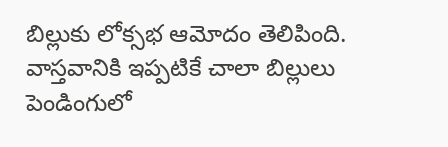బిల్లుకు లోక్సభ ఆమోదం తెలిపింది. వాస్తవానికి ఇప్పటికే చాలా బిల్లులు పెండింగులో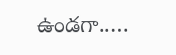ఉండగా..…